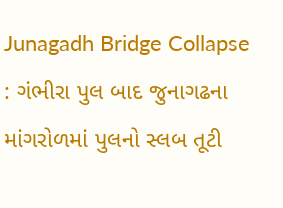Junagadh Bridge Collapse : ગંભીરા પુલ બાદ જુનાગઢના માંગરોળમાં પુલનો સ્લબ તૂટી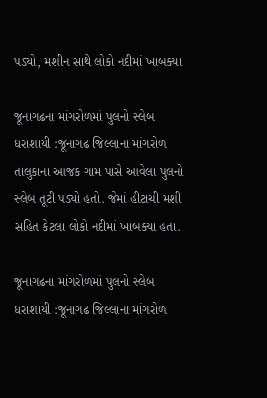પડ્યો, મશીન સાથે લોકો નદીમાં ખાબક્યા

જૂનાગઢના માંગરોળમાં પુલનો સ્લેબ ધરાશાયી :જૂનાગઢ જિલ્લાના માંગરોળ તાલુકાના આજક ગામ પાસે આવેલા પુલનો સ્લેબ તૂટી પડ્યો હતો. જેમાં હીટાચી મશી સહિત કેટલા લોકો નદીમાં ખાબક્યા હતા.

જૂનાગઢના માંગરોળમાં પુલનો સ્લેબ ધરાશાયી :જૂનાગઢ જિલ્લાના માંગરોળ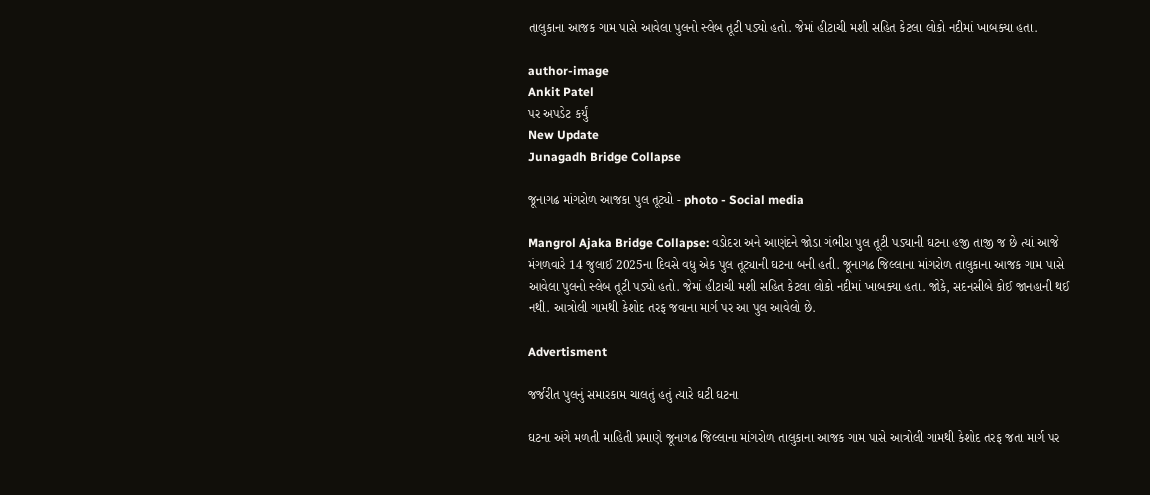તાલુકાના આજક ગામ પાસે આવેલા પુલનો સ્લેબ તૂટી પડ્યો હતો. જેમાં હીટાચી મશી સહિત કેટલા લોકો નદીમાં ખાબક્યા હતા.

author-image
Ankit Patel
પર અપડેટ કર્યું
New Update
Junagadh Bridge Collapse

જૂનાગઢ માંગરોળ આજકા પુલ તૂટ્યો - photo - Social media

Mangrol Ajaka Bridge Collapse: વડોદરા અને આણંદને જોડા ગંભીરા પુલ તૂટી પડ્યાની ઘટના હજી તાજી જ છે ત્યાં આજે મંગળવારે 14 જુલાઈ 2025ના દિવસે વધુ એક પુલ તૂટ્યાની ઘટના બની હતી. જૂનાગઢ જિલ્લાના માંગરોળ તાલુકાના આજક ગામ પાસે આવેલા પુલનો સ્લેબ તૂટી પડ્યો હતો. જેમાં હીટાચી મશી સહિત કેટલા લોકો નદીમાં ખાબક્યા હતા. જોકે, સદનસીબે કોઈ જાનહાની થઈ નથી. આત્રોલી ગામથી કેશોદ તરફ જવાના માર્ગ પર આ પુલ આવેલો છે.

Advertisment

જર્જરીત પુલનું સમારકામ ચાલતું હતું ત્યારે ઘટી ઘટના

ઘટના અંગે મળતી માહિતી પ્રમાણે જૂનાગઢ જિલ્લાના માંગરોળ તાલુકાના આજક ગામ પાસે આત્રોલી ગામથી કેશોદ તરફ જતા માર્ગ પર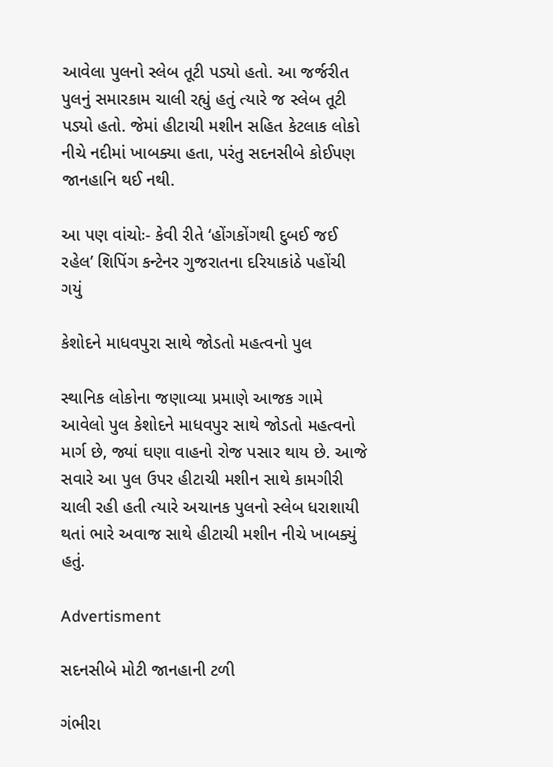આવેલા પુલનો સ્લેબ તૂટી પડ્યો હતો. આ જર્જરીત પુલનું સમારકામ ચાલી રહ્યું હતું ત્યારે જ સ્લેબ તૂટી પડ્યો હતો. જેમાં હીટાચી મશીન સહિત કેટલાક લોકો નીચે નદીમાં ખાબક્યા હતા, પરંતુ સદનસીબે કોઈપણ જાનહાનિ થઈ નથી.

આ પણ વાંચોઃ- કેવી રીતે ‘હોંગકોંગથી દુબઈ જઈ રહેલ’ શિપિંગ કન્ટેનર ગુજરાતના દરિયાકાંઠે પહોંચી ગયું

કેશોદને માધવપુરા સાથે જોડતો મહત્વનો પુલ

સ્થાનિક લોકોના જણાવ્યા પ્રમાણે આજક ગામે આવેલો પુલ કેશોદને માધવપુર સાથે જોડતો મહત્વનો માર્ગ છે, જ્યાં ઘણા વાહનો રોજ પસાર થાય છે. આજે સવારે આ પુલ ઉપર હીટાચી મશીન સાથે કામગીરી ચાલી રહી હતી ત્યારે અચાનક પુલનો સ્લેબ ધરાશાયી થતાં ભારે અવાજ સાથે હીટાચી મશીન નીચે ખાબક્યું હતું.

Advertisment

સદનસીબે મોટી જાનહાની ટળી

ગંભીરા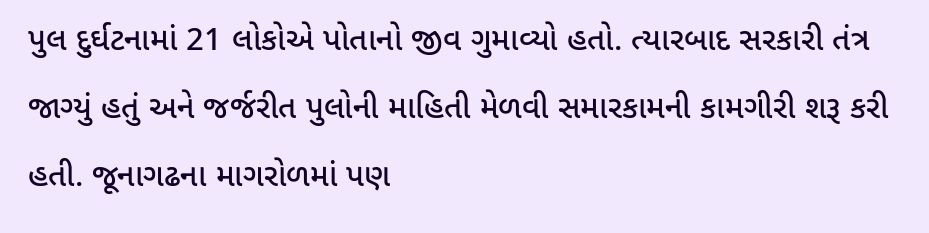પુલ દુર્ઘટનામાં 21 લોકોએ પોતાનો જીવ ગુમાવ્યો હતો. ત્યારબાદ સરકારી તંત્ર જાગ્યું હતું અને જર્જરીત પુલોની માહિતી મેળવી સમારકામની કામગીરી શરૂ કરી હતી. જૂનાગઢના માગરોળમાં પણ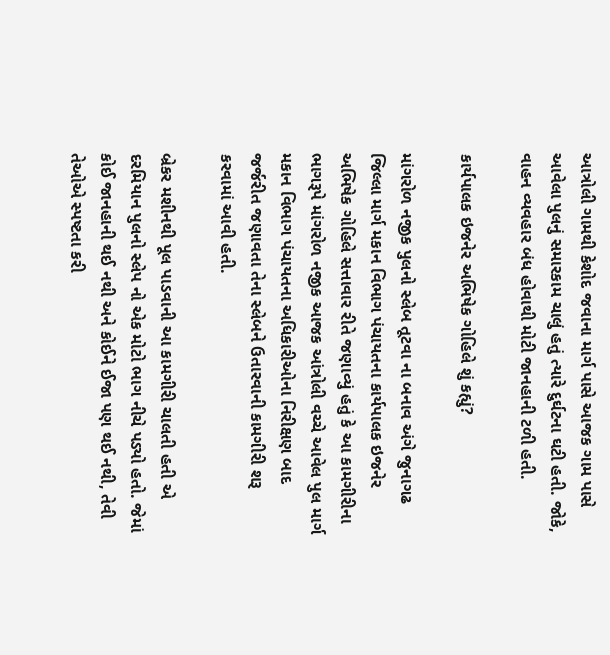આત્રોલી ગામથી કેશોદ જવાના માર્ગ પાસે આજક ગામ પાસે આવેલા પુલનું સમારકામ ચાલું હતું ત્યારે દુર્ઘટના ઘટી હતી. જોકે, વાહન વ્યવહાર બંધ હોવાથી મોટી જાનહાની ટળી હતી.

કાર્યપાલક ઇજનેર અભિષેક ગોહિલે શું કહ્યું?

માંગરોળ નજીક પુલનો સ્લેબ તૂટવા ના બનાવ અંગે જુનાગઢ જિલ્લા માર્ગ મકાન વિભાગ પંચાયતના કાર્યપાલક ઇજનેર અભિષેક ગોહિલે સત્તાવાર રીતે જણાવ્યું હતું કે આ કામગીરીના ભાગરૂપે માંગરોળ નજીક આજક આંત્રોલી વચ્ચે આવેલ પુલ માર્ગ મકાન વિભાગ પંચાયતના અધિકારીઓના નિરીક્ષણ બાદ જર્જરીત જણાવતા તેના સ્લેબને ઉતારવાની કામગીરી શરૂ કરવામાં આવી હતી.

બ્રેકર મશીનથી પૂલ પાડવાની આ કામગીરી ચાલતી હતી એ દરમિયાન પુલનો સ્લેપ નો એક મોટો ભાગ નીચે પડ્યો હતો. જેમાં કોઈ જાનહાની થઈ નથી અને કોઈને ઈજા પણ થઈ નથી, તેવી તેઓએ સ્પષ્ટતા કરી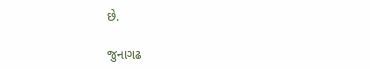છે.

જુનાગઢ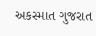અકસ્માત ગુજરાત